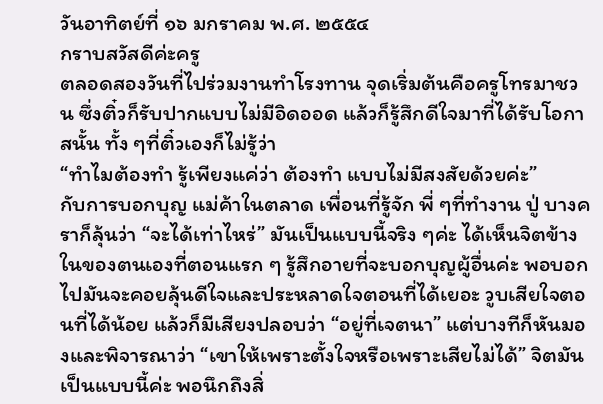วันอาทิตย์ที่ ๑๖ มกราคม พ.ศ. ๒๕๕๔
กราบสวัสดีค่ะครู
ตลอดสองวันที่ไปร่วมงานทำโรงทาน จุดเริ่มต้นคือครูโทรมาชวน ซึ่งติ๋วก็รับปากแบบไม่มีอิดออด แล้วก็รู้สึกดีใจมาที่ได้รับโอกาสนั้น ทั้ง ๆที่ติ๋วเองก็ไม่รู้ว่า
“ทำไมต้องทำ รู้เพียงแค่ว่า ต้องทำ แบบไม่มีสงสัยด้วยค่ะ”
กับการบอกบุญ แม่ค้าในตลาด เพื่อนที่รู้จัก พี่ ๆที่ทำงาน ปู่ บางคราก็ลุ้นว่า “จะได้เท่าไหร่” มันเป็นแบบนี้จริง ๆค่ะ ได้เห็นจิตข้างในของตนเองที่ตอนแรก ๆ รู้สึกอายที่จะบอกบุญผู้อื่นค่ะ พอบอกไปมันจะคอยลุ้นดีใจและประหลาดใจตอนที่ได้เยอะ วูบเสียใจตอนที่ได้น้อย แล้วก็มีเสียงปลอบว่า “อยู่ที่เจตนา” แต่บางทีก็หันมองและพิจารณาว่า “เขาให้เพราะตั้งใจหรือเพราะเสียไม่ได้” จิตมันเป็นแบบนี้ค่ะ พอนึกถึงสิ่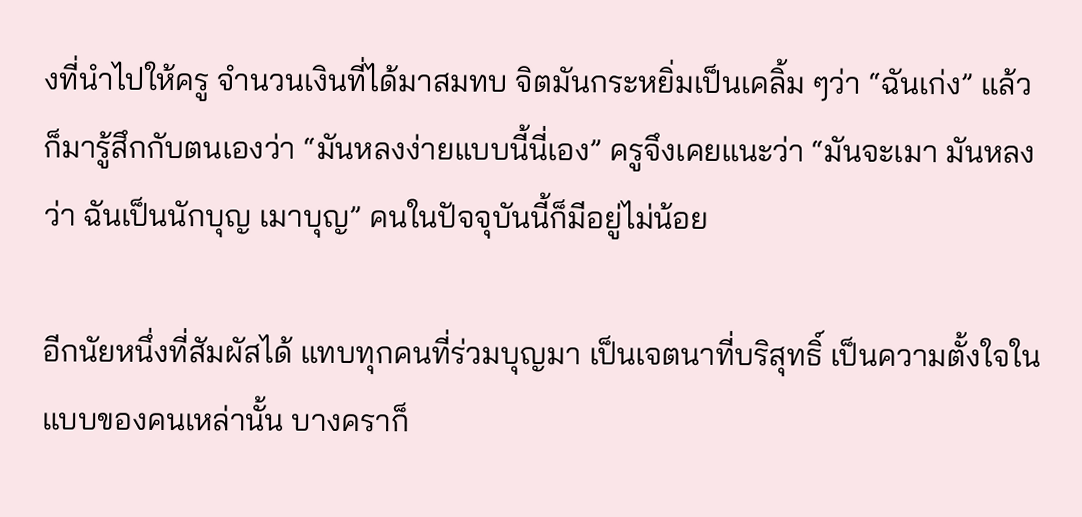งที่นำไปให้ครู จำนวนเงินที่ได้มาสมทบ จิตมันกระหยิ่มเป็นเคลิ้ม ๆว่า “ฉันเก่ง” แล้วก็มารู้สึกกับตนเองว่า “มันหลงง่ายแบบนี้นี่เอง” ครูจึงเคยแนะว่า “มันจะเมา มันหลงว่า ฉันเป็นนักบุญ เมาบุญ” คนในปัจจุบันนี้ก็มีอยู่ไม่น้อย

อีกนัยหนึ่งที่สัมผัสได้ แทบทุกคนที่ร่วมบุญมา เป็นเจตนาที่บริสุทธิ์ เป็นความตั้งใจในแบบของคนเหล่านั้น บางคราก็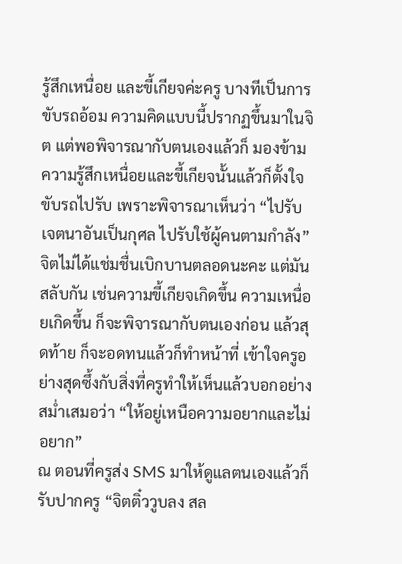รู้สึกเหนื่อย และขี้เกียจค่ะครู บางทีเป็นการขับรถอ้อม ความคิดแบบนี้ปรากฏขึ้นมาในจิต แต่พอพิจารณากับตนเองแล้วก็ มองข้ามความรู้สึกเหนื่อยและขี้เกียจนั้นแล้วก็ตั้งใจขับรถไปรับ เพราะพิจารณาเห็นว่า “ไปรับเจตนาอันเป็นกุศล ไปรับใช้ผู้คนตามกำลัง” จิตไม่ได้แช่มชื่นเบิกบานตลอดนะคะ แต่มันสลับกัน เช่นความขี้เกียจเกิดขึ้น ความเหนื่อยเกิดขึ้น ก็จะพิจารณากับตนเองก่อน แล้วสุดท้าย ก็จะอดทนแล้วก็ทำหน้าที่ เข้าใจครูอย่างสุดซึ้งกับสิ่งที่ครูทำให้เห็นแล้วบอกอย่างสม่ำเสมอว่า “ให้อยู่เหนือความอยากและไม่อยาก”
ณ ตอนที่ครูส่ง SMS มาให้ดูแลตนเองแล้วก็รับปากครู “จิตติ๋ววูบลง สล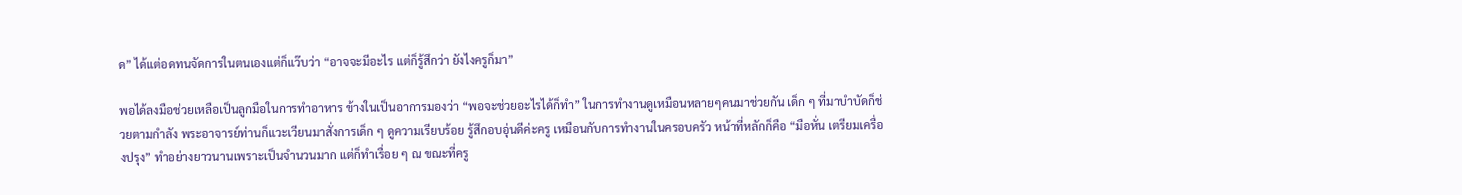ด” ได้แต่อดทนจัดการในตนเองแต่ก็แว๊บว่า “อาจจะมีอะไร แต่ก็รู้สึกว่า ยังไงครูก็มา”

พอได้ลงมือช่วยเหลือเป็นลูกมือในการทำอาหาร ข้างในเป็นอาการมองว่า “พอจะช่วยอะไรได้ก็ทำ” ในการทำงานดูเหมือนหลายๆคนมาช่วยกัน เด็ก ๆ ที่มาบำบัดก็ช่วยตามกำลัง พระอาจารย์ท่านก็แวะเวียนมาสั่งการเด็ก ๆ ดูความเรียบร้อย รู้สึกอบอุ่นดีค่ะครู เหมือนกับการทำงานในครอบครัว หน้าที่หลักก็คือ “มือหั่น เตรียมเครื่องปรุง” ทำอย่างยาวนานเพราะเป็นจำนวนมาก แต่ก็ทำเรื่อย ๆ ณ ขณะที่ครู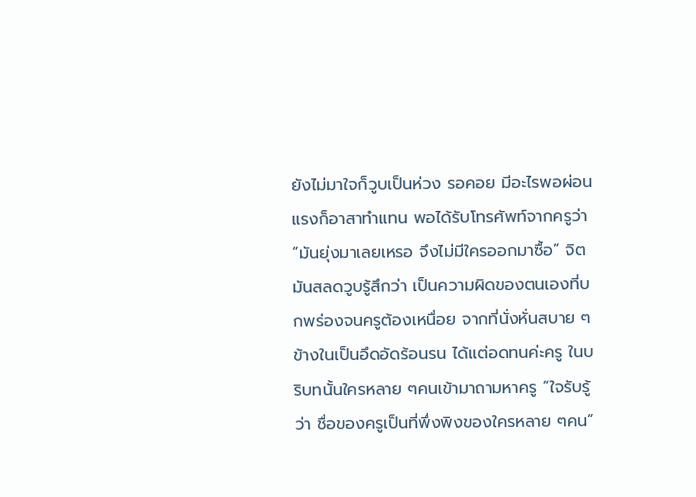ยังไม่มาใจก็วูบเป็นห่วง รอคอย มีอะไรพอผ่อนแรงก็อาสาทำแทน พอได้รับโทรศัพท์จากครูว่า “มันยุ่งมาเลยเหรอ จึงไม่มีใครออกมาซื้อ” จิตมันสลดวูบรู้สึกว่า เป็นความผิดของตนเองที่บกพร่องจนครูต้องเหนื่อย จากที่นั่งหั่นสบาย ๆ ข้างในเป็นอึดอัดร้อนรน ได้แต่อดทนค่ะครู ในบริบทนั้นใครหลาย ๆคนเข้ามาถามหาครู “ใจรับรู้ว่า ชื่อของครูเป็นที่พึ่งพิงของใครหลาย ๆคน”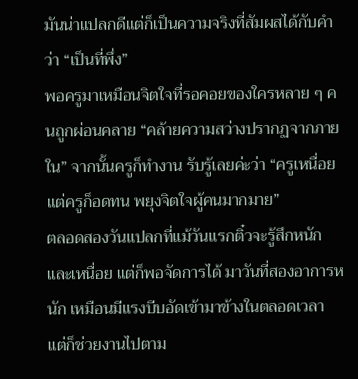มันน่าแปลกดีแต่ก็เป็นความจริงที่สัมผสได้กับคำว่า “เป็นที่พึ่ง”
พอครูมาเหมือนจิตใจที่รอคอยของใครหลาย ๆ คนถูกผ่อนคลาย “คล้ายความสว่างปรากฏจากภายใน” จากนั้นครูก็ทำงาน รับรู้เลยค่ะว่า “ครูเหนื่อย แต่ครูก็อดทน พยุงจิตใจผู้คนมากมาย”
ตลอดสองวันแปลกที่แม้วันแรกติ๋วจะรู้สึกหนักและเหนื่อย แต่ก็พอจัดการได้ มาวันที่สองอาการหนัก เหมือนมีแรงบีบอัดเข้ามาข้างในตลอดเวลา แต่ก็ช่วยงานไปตาม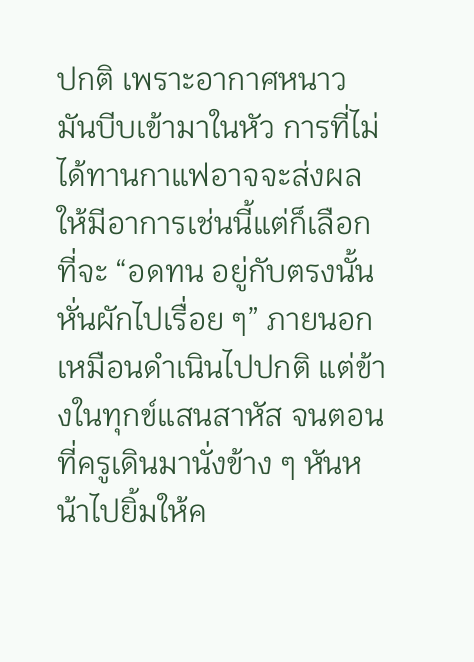ปกติ เพราะอากาศหนาว มันบีบเข้ามาในหัว การที่ไม่ได้ทานกาแฟอาจจะส่งผลให้มีอาการเช่นนี้แต่ก็เลือกที่จะ “อดทน อยู่กับตรงนั้น หั่นผักไปเรื่อย ๆ” ภายนอกเหมือนดำเนินไปปกติ แต่ข้างในทุกข์แสนสาหัส จนตอนที่ครูเดินมานั่งข้าง ๆ หันหน้าไปยิ้มให้ค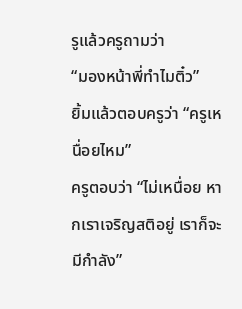รูแล้วครูถามว่า
“มองหน้าพี่ทำไมติ๋ว”
ยิ้มแล้วตอบครูว่า “ครูเหนื่อยไหม”
ครูตอบว่า “ไม่เหนื่อย หากเราเจริญสติอยู่ เราก็จะมีกำลัง”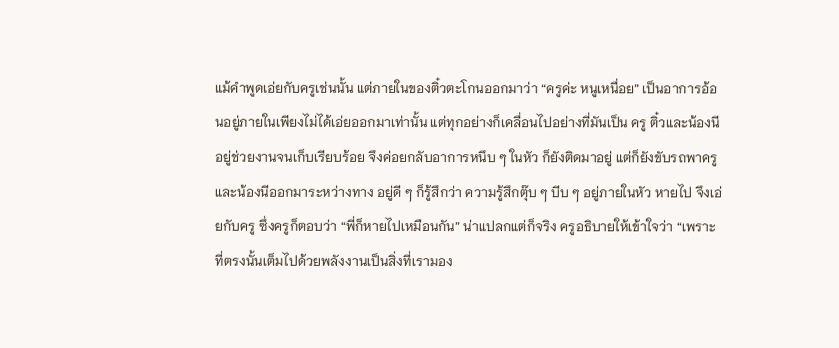แม้คำพูดเอ่ยกับครูเช่นนั้น แต่ภายในของติ๋วตะโกนออกมาว่า “ครูค่ะ หนูเหนื่อย” เป็นอาการอ้อนอยู่ภายในเพียงไม่ได้เอ่ยออกมาเท่านั้น แต่ทุกอย่างก็เคลื่อนไปอย่างที่มันเป็น ครู ติ๋วและน้องนี อยู่ช่วยงานจนเก็บเรียบร้อย จึงค่อยกลับอาการหนึบ ๆ ในหัว ก็ยังติดมาอยู่ แต่ก็ยังขับรถพาครูและน้องนีออกมาระหว่างทาง อยู่ดี ๆ ก็รู้สึกว่า ความรู้สึกตุ๊บ ๆ บีบ ๆ อยู่ภายในหัว หายไป จึงเอ่ยกับครู ซึ่งครูก็ตอบว่า “พี่ก็หายไปเหมือนกัน” น่าแปลกแต่ก็จริง ครูอธิบายให้เข้าใจว่า “เพราะที่ตรงนั้นเต็มไปด้วยพลังงานเป็นสิ่งที่เรามอง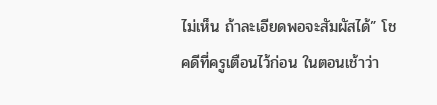ไม่เห็น ถ้าละเอียดพอจะสัมผัสได้” โชคดีที่ครูเตือนไว้ก่อน ในตอนเช้าว่า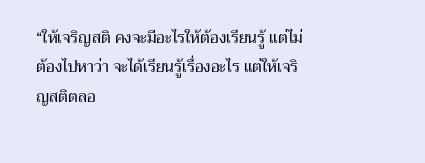“ให้เจริญสติ คงจะมีอะไรให้ต้องเรียนรู้ แต่ไม่ต้องไปหาว่า จะได้เรียนรู้เรื่องอะไร แต่ให้เจริญสติตลอ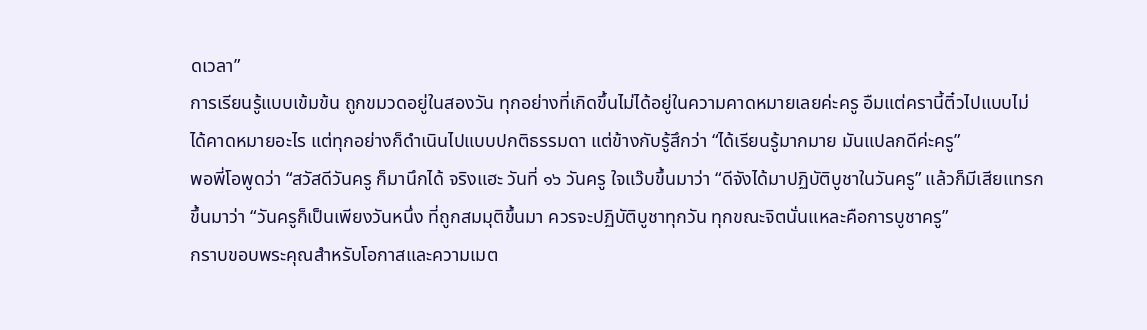ดเวลา”
การเรียนรู้แบบเข้มข้น ถูกขมวดอยู่ในสองวัน ทุกอย่างที่เกิดขึ้นไม่ได้อยู่ในความคาดหมายเลยค่ะครู อืมแต่ครานี้ติ๋วไปแบบไม่ได้คาดหมายอะไร แต่ทุกอย่างก็ดำเนินไปแบบปกติธรรมดา แต่ข้างกับรู้สึกว่า “ได้เรียนรู้มากมาย มันแปลกดีค่ะครู”
พอพี่โอพูดว่า “สวัสดีวันครู ก็มานึกได้ จริงแฮะ วันที่ ๑๖ วันครู ใจแว๊บขึ้นมาว่า “ดีจังได้มาปฏิบัติบูชาในวันครู” แล้วก็มีเสียแทรกขึ้นมาว่า “วันครูก็เป็นเพียงวันหนึ่ง ที่ถูกสมมุติขึ้นมา ควรจะปฏิบัติบูชาทุกวัน ทุกขณะจิตนั่นแหละคือการบูชาครู”
กราบขอบพระคุณสำหรับโอกาสและความเมต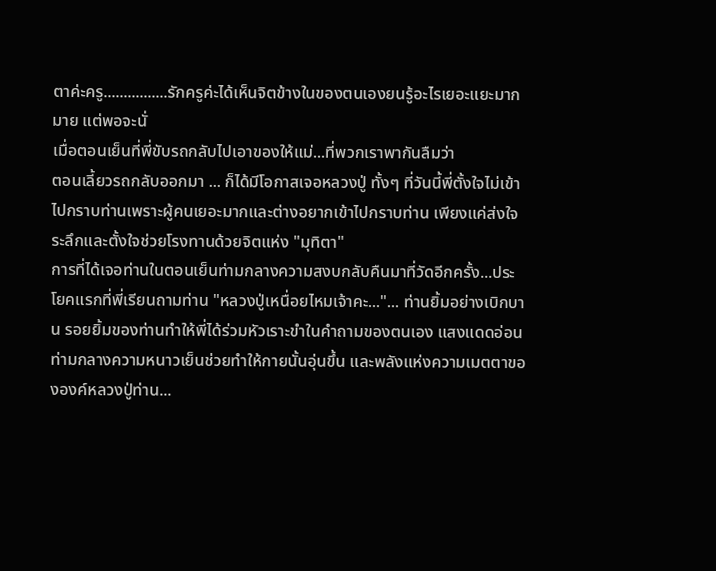ตาค่ะครู................รักครูค่ะได้เห็นจิตข้างในของตนเองยนรู้อะไรเยอะแยะมากมาย แต่พอจะนั่
เมื่อตอนเย็นที่พี่ขับรถกลับไปเอาของให้แม่...ที่พวกเราพากันลืมว่า
ตอนเลี้ยวรถกลับออกมา ... ก็ได้มีโอกาสเจอหลวงปู่ ทั้งๆ ที่วันนี้พี่ตั้งใจไม่เข้าไปกราบท่านเพราะผู้คนเยอะมากและต่างอยากเข้าไปกราบท่าน เพียงแค่ส่งใจระลึกและตั้งใจช่วยโรงทานด้วยจิตแห่ง "มุทิตา"
การที่ได้เจอท่านในตอนเย็นท่ามกลางความสงบกลับคืนมาที่วัดอีกครั้ง...ประโยคแรกที่พี่เรียนถามท่าน "หลวงปู่เหนื่อยไหมเจ้าคะ..."... ท่านยิ้มอย่างเบิกบาน รอยยิ้มของท่านทำให้พี่ได้ร่วมหัวเราะขำในคำถามของตนเอง แสงแดดอ่อนท่ามกลางความหนาวเย็นช่วยทำให้กายนั้นอุ่นขึ้น และพลังแห่งความเมตตาขององค์หลวงปู่ท่าน...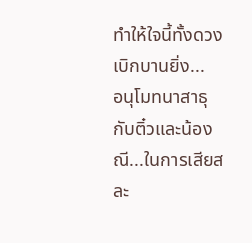ทำให้ใจนี้ทั้งดวงเบิกบานยิ่ง...
อนุโมทนาสาธุกับติ๋วและน้องณี...ในการเสียสละ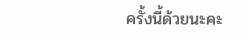ครั้งนี้ด้วยนะคะ